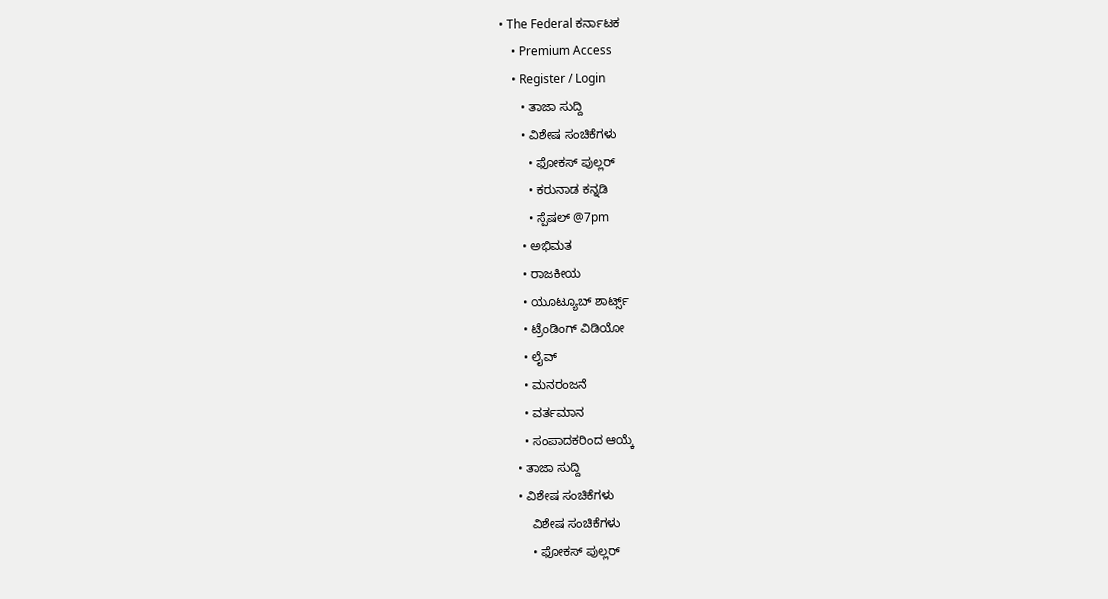• The Federal ಕರ್ನಾಟಕ
    • Premium Access
    • Register / Login
      • ತಾಜಾ ಸುದ್ದಿ
      • ವಿಶೇಷ ಸಂಚಿಕೆಗಳು
        • ಫೋಕಸ್‌ ಪುಲ್ಲರ್‌
        • ಕರುನಾಡ ಕನ್ನಡಿ
        • ಸ್ಪೆಷಲ್‌ @7pm
      • ಅಭಿಮತ
      • ರಾಜಕೀಯ
      • ಯೂಟ್ಯೂಬ್‌ ಶಾರ್ಟ್ಸ್‌
      • ಟ್ರೆಂಡಿಂಗ್‌ ವಿಡಿಯೋ
      • ಲೈವ್‌
      • ಮನರಂಜನೆ
      • ವರ್ತಮಾನ
      • ಸಂಪಾದಕರಿಂದ ಆಯ್ಕೆ
    • ತಾಜಾ ಸುದ್ದಿ
    • ವಿಶೇಷ ಸಂಚಿಕೆಗಳು
        ವಿಶೇಷ ಸಂಚಿಕೆಗಳು
        • ಫೋಕಸ್‌ ಪುಲ್ಲರ್‌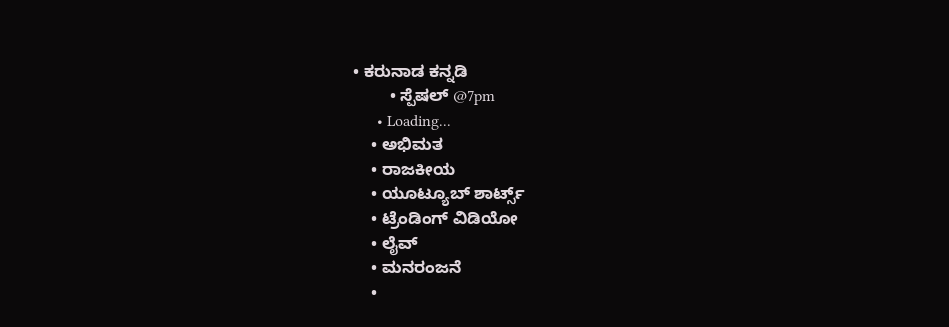• ಕರುನಾಡ ಕನ್ನಡಿ
        • ಸ್ಪೆಷಲ್‌ @7pm
      • Loading...
    • ಅಭಿಮತ
    • ರಾಜಕೀಯ
    • ಯೂಟ್ಯೂಬ್‌ ಶಾರ್ಟ್ಸ್‌
    • ಟ್ರೆಂಡಿಂಗ್‌ ವಿಡಿಯೋ
    • ಲೈವ್‌
    • ಮನರಂಜನೆ
    •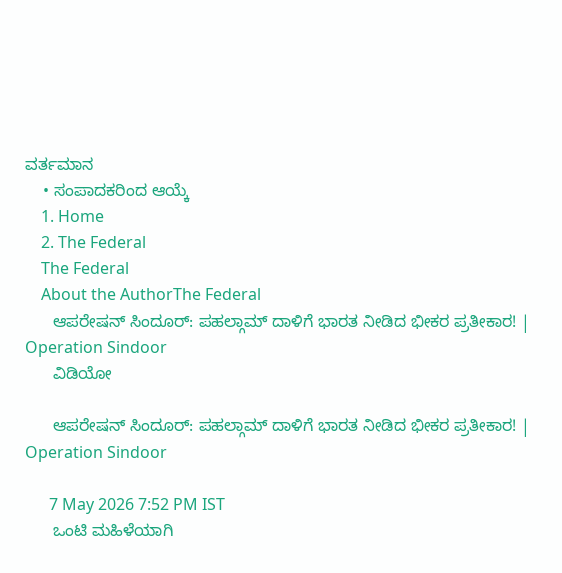ವರ್ತಮಾನ
    • ಸಂಪಾದಕರಿಂದ ಆಯ್ಕೆ
    1. Home
    2. The Federal
    The Federal
    About the AuthorThe Federal
      ಆಪರೇಷನ್ ಸಿಂದೂರ್: ಪಹಲ್ಗಾಮ್ ದಾಳಿಗೆ ಭಾರತ ನೀಡಿದ ಭೀಕರ ಪ್ರತೀಕಾರ! | Operation Sindoor
      ವಿಡಿಯೋ

      ಆಪರೇಷನ್ ಸಿಂದೂರ್: ಪಹಲ್ಗಾಮ್ ದಾಳಿಗೆ ಭಾರತ ನೀಡಿದ ಭೀಕರ ಪ್ರತೀಕಾರ! | Operation Sindoor

      7 May 2026 7:52 PM IST
      ಒಂಟಿ ಮಹಿಳೆಯಾಗಿ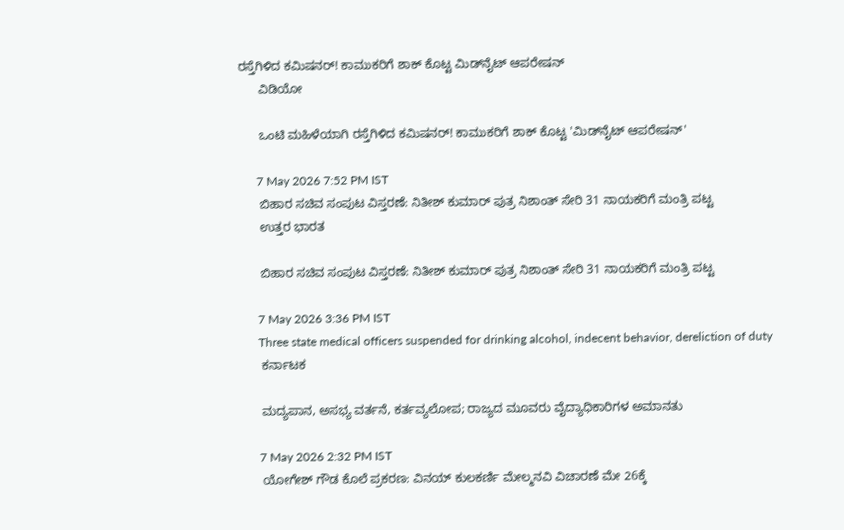ರಸ್ತೆಗಿಳಿದ ಕಮಿಷನರ್! ಕಾಮುಕರಿಗೆ ಶಾಕ್ ಕೊಟ್ಟ ಮಿಡ್‌ನೈಟ್ ಆಪರೇಷನ್
      ವಿಡಿಯೋ

      ಒಂಟಿ ಮಹಿಳೆಯಾಗಿ ರಸ್ತೆಗಿಳಿದ ಕಮಿಷನರ್! ಕಾಮುಕರಿಗೆ ಶಾಕ್ ಕೊಟ್ಟ 'ಮಿಡ್‌ನೈಟ್ ಆಪರೇಷನ್'

      7 May 2026 7:52 PM IST
      ಬಿಹಾರ ಸಚಿವ ಸಂಪುಟ ವಿಸ್ತರಣೆ: ನಿತೀಶ್ ಕುಮಾರ್ ಪುತ್ರ ನಿಶಾಂತ್ ಸೇರಿ 31 ನಾಯಕರಿಗೆ ಮಂತ್ರಿ ಪಟ್ಟ
      ಉತ್ತರ ಭಾರತ

      ಬಿಹಾರ ಸಚಿವ ಸಂಪುಟ ವಿಸ್ತರಣೆ: ನಿತೀಶ್ ಕುಮಾರ್ ಪುತ್ರ ನಿಶಾಂತ್ ಸೇರಿ 31 ನಾಯಕರಿಗೆ ಮಂತ್ರಿ ಪಟ್ಟ

      7 May 2026 3:36 PM IST
      Three state medical officers suspended for drinking alcohol, indecent behavior, dereliction of duty
      ಕರ್ನಾಟಕ

      ಮದ್ಯಪಾನ, ಅಸಭ್ಯ ವರ್ತನೆ, ಕರ್ತವ್ಯಲೋಪ; ರಾಜ್ಯದ ಮೂವರು ವೈದ್ಯಾಧಿಕಾರಿಗಳ ಅಮಾನತು

      7 May 2026 2:32 PM IST
      ಯೋಗೇಶ್ ಗೌಡ ಕೊಲೆ ಪ್ರಕರಣ: ವಿನಯ್ ಕುಲಕರ್ಣಿ ಮೇಲ್ಮನವಿ ವಿಚಾರಣೆ ಮೇ 26ಕ್ಕೆ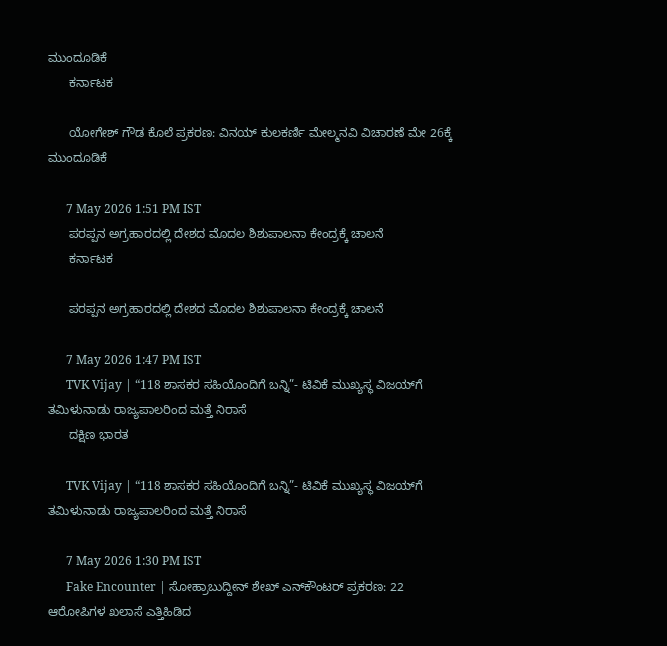ಮುಂದೂಡಿಕೆ
      ಕರ್ನಾಟಕ

      ಯೋಗೇಶ್ ಗೌಡ ಕೊಲೆ ಪ್ರಕರಣ: ವಿನಯ್ ಕುಲಕರ್ಣಿ ಮೇಲ್ಮನವಿ ವಿಚಾರಣೆ ಮೇ 26ಕ್ಕೆ ಮುಂದೂಡಿಕೆ

      7 May 2026 1:51 PM IST
      ಪರಪ್ಪನ ಅಗ್ರಹಾರದಲ್ಲಿ ದೇಶದ ಮೊದಲ ಶಿಶುಪಾಲನಾ ಕೇಂದ್ರಕ್ಕೆ ಚಾಲನೆ
      ಕರ್ನಾಟಕ

      ಪರಪ್ಪನ ಅಗ್ರಹಾರದಲ್ಲಿ ದೇಶದ ಮೊದಲ ಶಿಶುಪಾಲನಾ ಕೇಂದ್ರಕ್ಕೆ ಚಾಲನೆ

      7 May 2026 1:47 PM IST
      TVK Vijay | “118 ಶಾಸಕರ ಸಹಿಯೊಂದಿಗೆ ಬನ್ನಿ”- ಟಿವಿಕೆ ಮುಖ್ಯಸ್ಥ ವಿಜಯ್‌ಗೆ ತಮಿಳುನಾಡು ರಾಜ್ಯಪಾಲರಿಂದ ಮತ್ತೆ ನಿರಾಸೆ
      ದಕ್ಷಿಣ ಭಾರತ

      TVK Vijay | “118 ಶಾಸಕರ ಸಹಿಯೊಂದಿಗೆ ಬನ್ನಿ”- ಟಿವಿಕೆ ಮುಖ್ಯಸ್ಥ ವಿಜಯ್‌ಗೆ ತಮಿಳುನಾಡು ರಾಜ್ಯಪಾಲರಿಂದ ಮತ್ತೆ ನಿರಾಸೆ

      7 May 2026 1:30 PM IST
      Fake Encounter | ಸೋಹ್ರಾಬುದ್ದೀನ್ ಶೇಖ್ ಎನ್‌ಕೌಂಟರ್ ಪ್ರಕರಣ: 22 ಆರೋಪಿಗಳ ಖಲಾಸೆ ಎತ್ತಿಹಿಡಿದ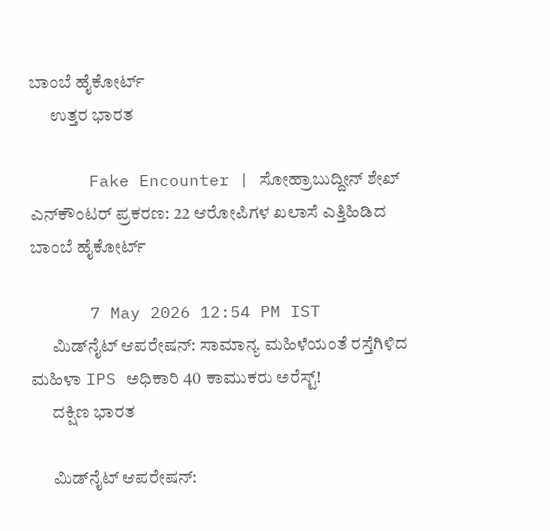ಬಾಂಬೆ ಹೈಕೋರ್ಟ್
      ಉತ್ತರ ಭಾರತ

      Fake Encounter | ಸೋಹ್ರಾಬುದ್ದೀನ್ ಶೇಖ್ ಎನ್‌ಕೌಂಟರ್ ಪ್ರಕರಣ: 22 ಆರೋಪಿಗಳ ಖಲಾಸೆ ಎತ್ತಿಹಿಡಿದ ಬಾಂಬೆ ಹೈಕೋರ್ಟ್

      7 May 2026 12:54 PM IST
      ಮಿಡ್‌ನೈಟ್ ಆಪರೇಷನ್: ಸಾಮಾನ್ಯ ಮಹಿಳೆಯಂತೆ ರಸ್ತೆಗಿಳಿದ ಮಹಿಳಾ IPS ಅಧಿಕಾರಿ 40 ಕಾಮುಕರು ಅರೆಸ್ಟ್‌!
      ದಕ್ಷಿಣ ಭಾರತ

      ಮಿಡ್‌ನೈಟ್ ಆಪರೇಷನ್: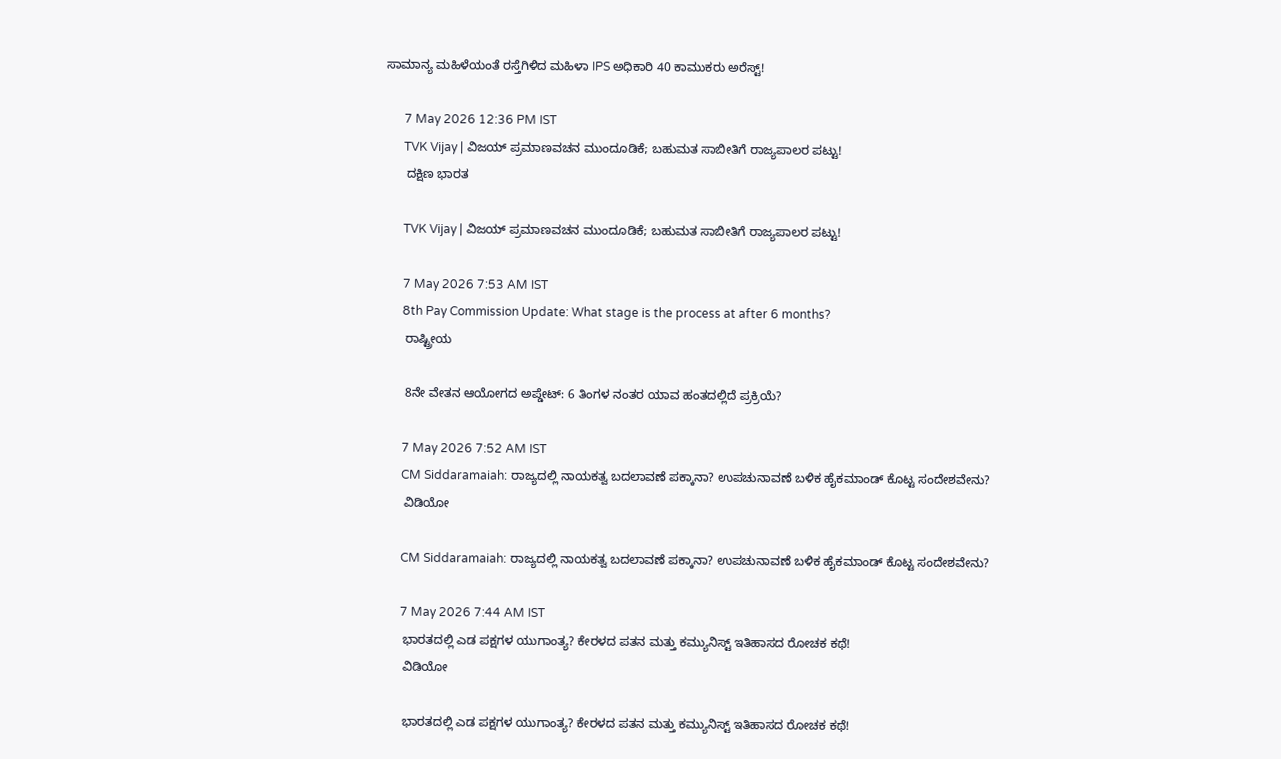ಸಾಮಾನ್ಯ ಮಹಿಳೆಯಂತೆ ರಸ್ತೆಗಿಳಿದ ಮಹಿಳಾ IPS ಅಧಿಕಾರಿ 40 ಕಾಮುಕರು ಅರೆಸ್ಟ್‌!

      7 May 2026 12:36 PM IST
      TVK Vijay | ವಿಜಯ್ ಪ್ರಮಾಣವಚನ ಮುಂದೂಡಿಕೆ; ಬಹುಮತ ಸಾಬೀತಿಗೆ ರಾಜ್ಯಪಾಲರ ಪಟ್ಟು!
      ದಕ್ಷಿಣ ಭಾರತ

      TVK Vijay | ವಿಜಯ್ ಪ್ರಮಾಣವಚನ ಮುಂದೂಡಿಕೆ; ಬಹುಮತ ಸಾಬೀತಿಗೆ ರಾಜ್ಯಪಾಲರ ಪಟ್ಟು!

      7 May 2026 7:53 AM IST
      8th Pay Commission Update: What stage is the process at after 6 months?
      ರಾಷ್ಟ್ರೀಯ

      8ನೇ ವೇತನ ಆಯೋಗದ ಅಪ್ಡೇಟ್: 6 ತಿಂಗಳ ನಂತರ ಯಾವ ಹಂತದಲ್ಲಿದೆ ಪ್ರಕ್ರಿಯೆ?

      7 May 2026 7:52 AM IST
      CM Siddaramaiah: ರಾಜ್ಯದಲ್ಲಿ ನಾಯಕತ್ವ ಬದಲಾವಣೆ ಪಕ್ಕಾನಾ? ಉಪಚುನಾವಣೆ ಬಳಿಕ ಹೈಕಮಾಂಡ್ ಕೊಟ್ಟ ಸಂದೇಶವೇನು?
      ವಿಡಿಯೋ

      CM Siddaramaiah: ರಾಜ್ಯದಲ್ಲಿ ನಾಯಕತ್ವ ಬದಲಾವಣೆ ಪಕ್ಕಾನಾ? ಉಪಚುನಾವಣೆ ಬಳಿಕ ಹೈಕಮಾಂಡ್ ಕೊಟ್ಟ ಸಂದೇಶವೇನು?

      7 May 2026 7:44 AM IST
      ಭಾರತದಲ್ಲಿ ಎಡ ಪಕ್ಷಗಳ ಯುಗಾಂತ್ಯ? ಕೇರಳದ ಪತನ ಮತ್ತು ಕಮ್ಯುನಿಸ್ಟ್ ಇತಿಹಾಸದ ರೋಚಕ ಕಥೆ!
      ವಿಡಿಯೋ

      ಭಾರತದಲ್ಲಿ ಎಡ ಪಕ್ಷಗಳ ಯುಗಾಂತ್ಯ? ಕೇರಳದ ಪತನ ಮತ್ತು ಕಮ್ಯುನಿಸ್ಟ್ ಇತಿಹಾಸದ ರೋಚಕ ಕಥೆ!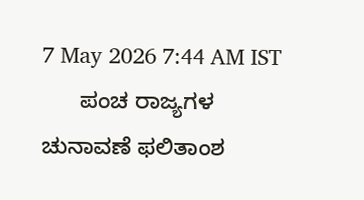7 May 2026 7:44 AM IST
      ಪಂಚ ರಾಜ್ಯಗಳ ಚುನಾವಣೆ ಫಲಿತಾಂಶ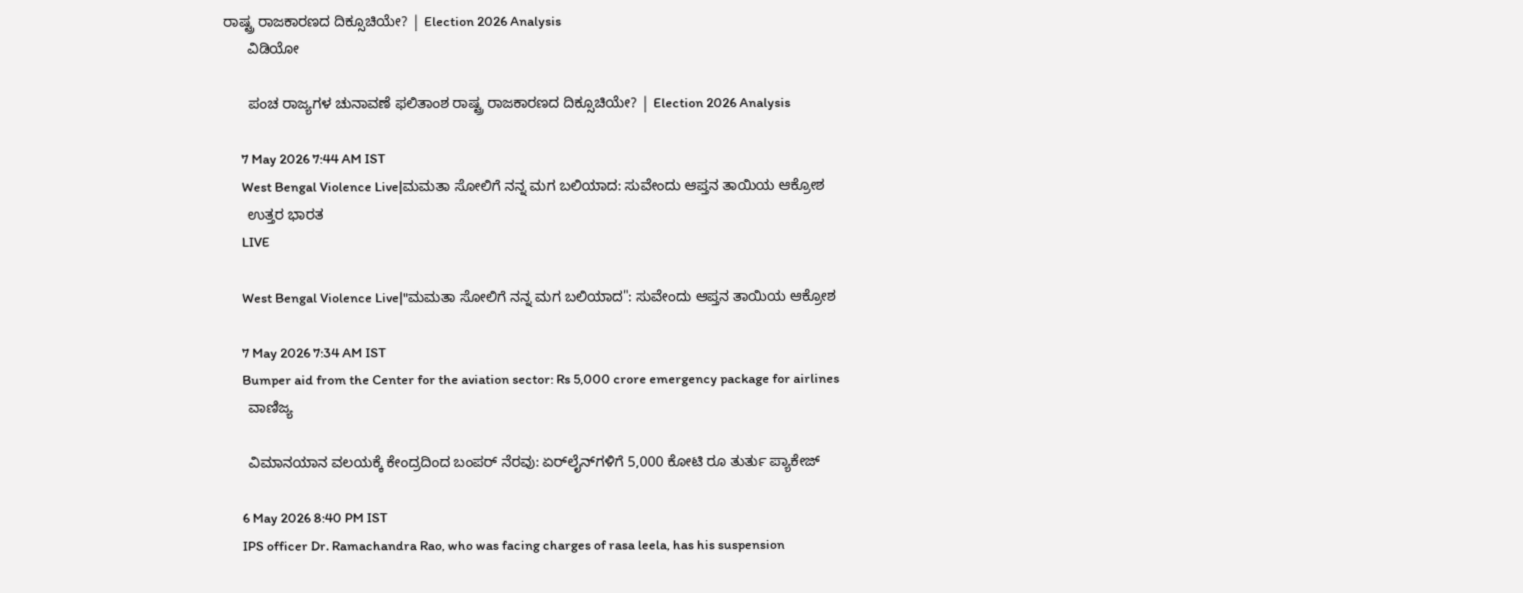ರಾಷ್ಟ್ರ ರಾಜಕಾರಣದ ದಿಕ್ಸೂಚಿಯೇ? | Election 2026 Analysis
      ವಿಡಿಯೋ

      ಪಂಚ ರಾಜ್ಯಗಳ ಚುನಾವಣೆ ಫಲಿತಾಂಶ ರಾಷ್ಟ್ರ ರಾಜಕಾರಣದ ದಿಕ್ಸೂಚಿಯೇ? | Election 2026 Analysis

      7 May 2026 7:44 AM IST
      West Bengal Violence Live|ಮಮತಾ ಸೋಲಿಗೆ ನನ್ನ ಮಗ ಬಲಿಯಾದ: ಸುವೇಂದು ಆಪ್ತನ ತಾಯಿಯ ಆಕ್ರೋಶ
      ಉತ್ತರ ಭಾರತ
      LIVE

      West Bengal Violence Live|"ಮಮತಾ ಸೋಲಿಗೆ ನನ್ನ ಮಗ ಬಲಿಯಾದ": ಸುವೇಂದು ಆಪ್ತನ ತಾಯಿಯ ಆಕ್ರೋಶ

      7 May 2026 7:34 AM IST
      Bumper aid from the Center for the aviation sector: Rs 5,000 crore emergency package for airlines
      ವಾಣಿಜ್ಯ

      ವಿಮಾನಯಾನ ವಲಯಕ್ಕೆ ಕೇಂದ್ರದಿಂದ ಬಂಪರ್ ನೆರವು: ಏರ್‌ಲೈನ್‌ಗಳಿಗೆ 5,000 ಕೋಟಿ ರೂ ತುರ್ತು ಪ್ಯಾಕೇಜ್

      6 May 2026 8:40 PM IST
      IPS officer Dr. Ramachandra Rao, who was facing charges of rasa leela, has his suspension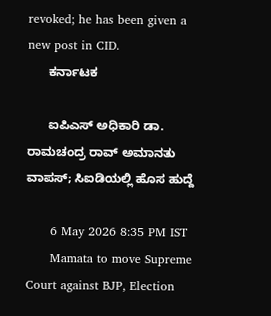revoked; he has been given a new post in CID.
      ಕರ್ನಾಟಕ

      ಐಪಿಎಸ್ ಅಧಿಕಾರಿ ಡಾ. ರಾಮಚಂದ್ರ ರಾವ್ ಅಮಾನತು ವಾಪಸ್; ಸಿಐಡಿಯಲ್ಲಿ ಹೊಸ ಹುದ್ದೆ

      6 May 2026 8:35 PM IST
      Mamata to move Supreme Court against BJP, Election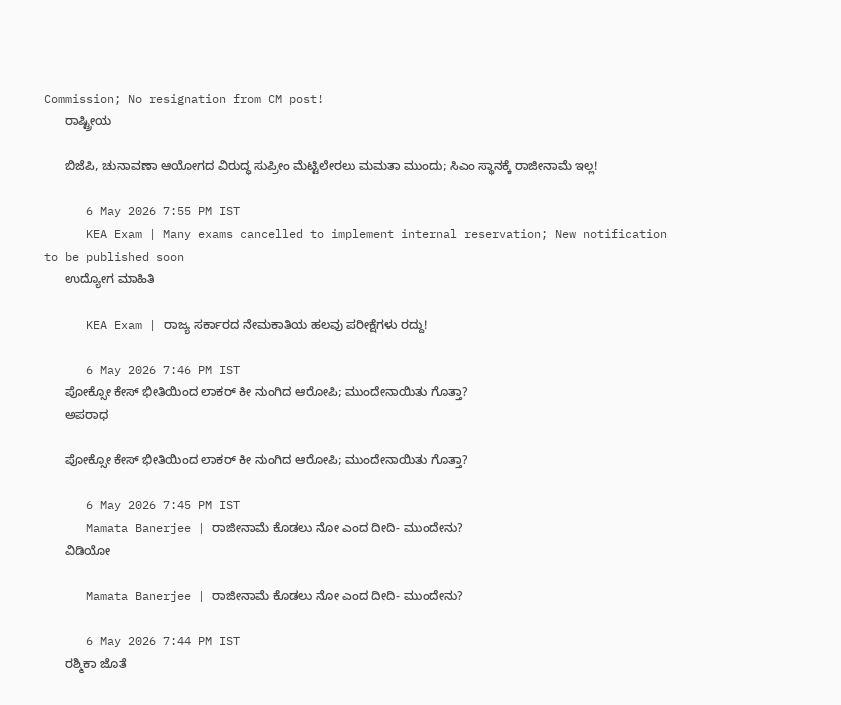Commission; No resignation from CM post!
      ರಾಷ್ಟ್ರೀಯ

      ಬಿಜೆಪಿ, ಚುನಾವಣಾ ಆಯೋಗದ ವಿರುದ್ಧ ಸುಪ್ರೀಂ ಮೆಟ್ಟಿಲೇರಲು ಮಮತಾ ಮುಂದು; ಸಿಎಂ ಸ್ಥಾನಕ್ಕೆ ರಾಜೀನಾಮೆ ಇಲ್ಲ!

      6 May 2026 7:55 PM IST
      KEA Exam | Many exams cancelled to implement internal reservation; New notification to be published soon
      ಉದ್ಯೋಗ ಮಾಹಿತಿ

      KEA Exam | ರಾಜ್ಯ ಸರ್ಕಾರದ ನೇಮಕಾತಿಯ ಹಲವು ಪರೀಕ್ಷೆಗಳು ರದ್ದು!

      6 May 2026 7:46 PM IST
      ಪೋಕ್ಸೋ ಕೇಸ್ ಭೀತಿಯಿಂದ ಲಾಕರ್ ಕೀ ನುಂಗಿದ ಆರೋಪಿ; ಮುಂದೇನಾಯಿತು ಗೊತ್ತಾ?
      ಅಪರಾಧ

      ಪೋಕ್ಸೋ ಕೇಸ್ ಭೀತಿಯಿಂದ ಲಾಕರ್ ಕೀ ನುಂಗಿದ ಆರೋಪಿ; ಮುಂದೇನಾಯಿತು ಗೊತ್ತಾ?

      6 May 2026 7:45 PM IST
      Mamata Banerjee | ರಾಜೀನಾಮೆ ಕೊಡಲು ನೋ ಎಂದ ದೀದಿ- ಮುಂದೇನು?
      ವಿಡಿಯೋ

      Mamata Banerjee | ರಾಜೀನಾಮೆ ಕೊಡಲು ನೋ ಎಂದ ದೀದಿ- ಮುಂದೇನು?

      6 May 2026 7:44 PM IST
      ರಶ್ಮಿಕಾ ಜೊತೆ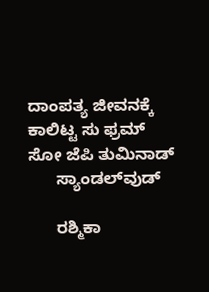ದಾಂಪತ್ಯ ಜೀವನಕ್ಕೆ ಕಾಲಿಟ್ಟ ಸು ಫ್ರಮ್ ಸೋ ಜೆಪಿ ತುಮಿನಾಡ್
      ಸ್ಯಾಂಡಲ್‌ವುಡ್

      ರಶ್ಮಿಕಾ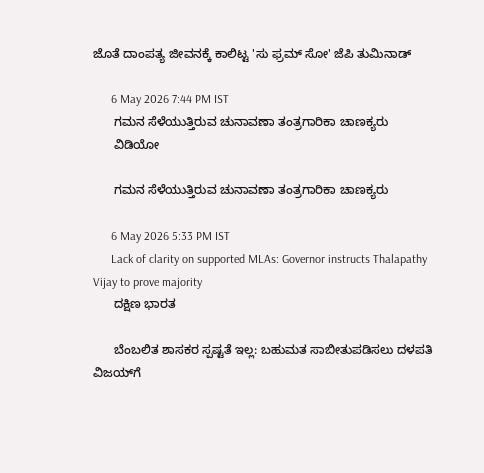ಜೊತೆ ದಾಂಪತ್ಯ ಜೀವನಕ್ಕೆ ಕಾಲಿಟ್ಟ 'ಸು ಫ್ರಮ್ ಸೋ' ಜೆಪಿ ತುಮಿನಾಡ್

      6 May 2026 7:44 PM IST
      ಗಮನ ಸೆಳೆಯುತ್ತಿರುವ ಚುನಾವಣಾ ತಂತ್ರಗಾರಿಕಾ ಚಾಣಕ್ಯರು
      ವಿಡಿಯೋ

      ಗಮನ ಸೆಳೆಯುತ್ತಿರುವ ಚುನಾವಣಾ ತಂತ್ರಗಾರಿಕಾ ಚಾಣಕ್ಯರು

      6 May 2026 5:33 PM IST
      Lack of clarity on supported MLAs: Governor instructs Thalapathy Vijay to prove majority
      ದಕ್ಷಿಣ ಭಾರತ

      ಬೆಂಬಲಿತ ಶಾಸಕರ ಸ್ಪಷ್ಟತೆ ಇಲ್ಲ: ಬಹುಮತ ಸಾಬೀತುಪಡಿಸಲು ದಳಪತಿ ವಿಜಯ್‌ಗೆ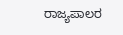ರಾಜ್ಯಪಾಲರ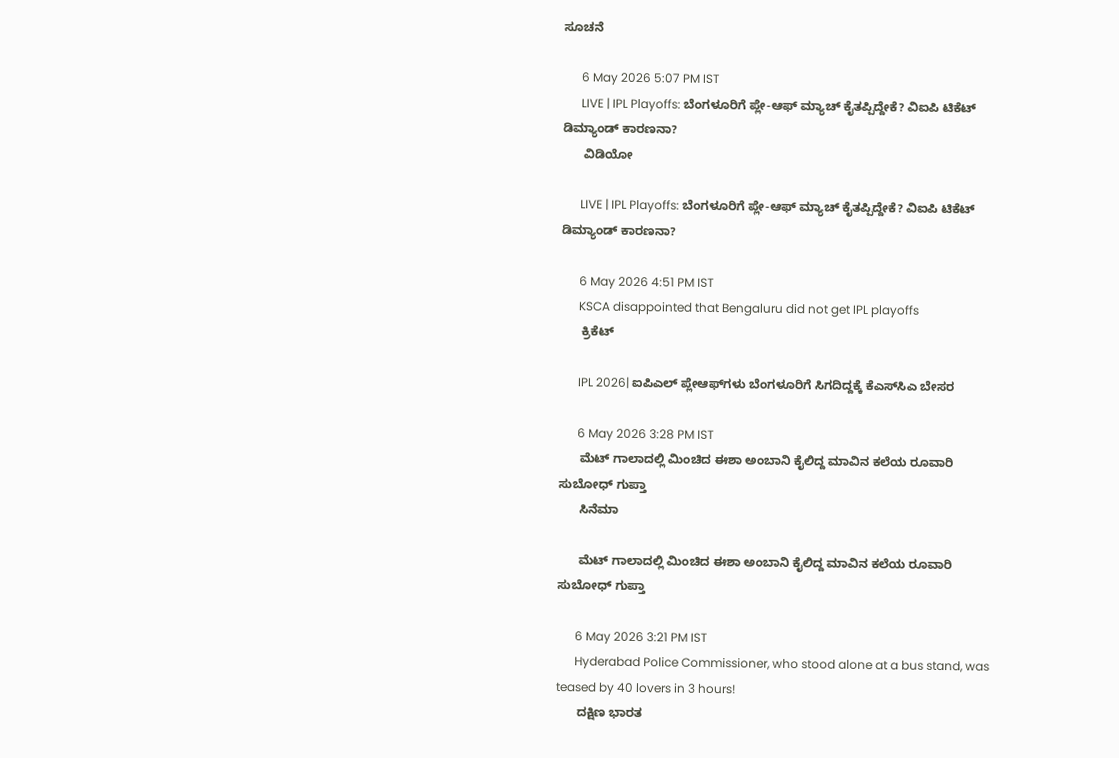ಸೂಚನೆ

      6 May 2026 5:07 PM IST
      LIVE | IPL Playoffs: ಬೆಂಗಳೂರಿಗೆ ಪ್ಲೇ-ಆಫ್ ಮ್ಯಾಚ್ ಕೈತಪ್ಪಿದ್ದೇಕೆ? ವಿಐಪಿ ಟಿಕೆಟ್ ಡಿಮ್ಯಾಂಡ್‌ ಕಾರಣನಾ?
      ವಿಡಿಯೋ

      LIVE | IPL Playoffs: ಬೆಂಗಳೂರಿಗೆ ಪ್ಲೇ-ಆಫ್ ಮ್ಯಾಚ್ ಕೈತಪ್ಪಿದ್ದೇಕೆ? ವಿಐಪಿ ಟಿಕೆಟ್ ಡಿಮ್ಯಾಂಡ್‌ ಕಾರಣನಾ?

      6 May 2026 4:51 PM IST
      KSCA disappointed that Bengaluru did not get IPL playoffs
      ಕ್ರಿಕೆಟ್

      IPL 2026| ಐಪಿಎಲ್ ಪ್ಲೇಆಫ್‌ಗಳು ಬೆಂಗಳೂರಿಗೆ ಸಿಗದಿದ್ದಕ್ಕೆ ಕೆಎಸ್‌ಸಿಎ ಬೇಸರ

      6 May 2026 3:28 PM IST
      ಮೆಟ್ ಗಾಲಾದಲ್ಲಿ ಮಿಂಚಿದ ಈಶಾ ಅಂಬಾನಿ ಕೈಲಿದ್ದ ಮಾವಿನ ಕಲೆಯ ರೂವಾರಿ ಸುಬೋಧ್ ಗುಪ್ತಾ
      ಸಿನೆಮಾ

      ಮೆಟ್ ಗಾಲಾದಲ್ಲಿ ಮಿಂಚಿದ ಈಶಾ ಅಂಬಾನಿ ಕೈಲಿದ್ದ ಮಾವಿನ ಕಲೆಯ ರೂವಾರಿ ಸುಬೋಧ್ ಗುಪ್ತಾ

      6 May 2026 3:21 PM IST
      Hyderabad Police Commissioner, who stood alone at a bus stand, was teased by 40 lovers in 3 hours!
      ದಕ್ಷಿಣ ಭಾರತ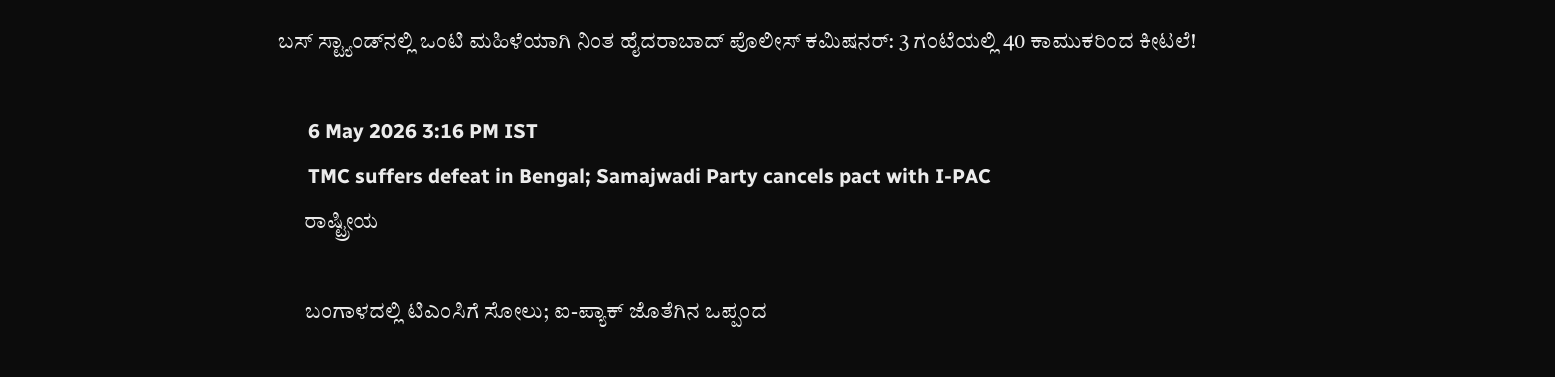ಬಸ್ ಸ್ಟ್ಯಾಂಡ್‌ನಲ್ಲಿ ಒಂಟಿ ಮಹಿಳೆಯಾಗಿ ನಿಂತ ಹೈದರಾಬಾದ್ ಪೊಲೀಸ್ ಕಮಿಷನರ್: 3 ಗಂಟೆಯಲ್ಲಿ 40 ಕಾಮುಕರಿಂದ ಕೀಟಲೆ!

      6 May 2026 3:16 PM IST
      TMC suffers defeat in Bengal; Samajwadi Party cancels pact with I-PAC
      ರಾಷ್ಟ್ರೀಯ

      ಬಂಗಾಳದಲ್ಲಿ ಟಿಎಂಸಿಗೆ ಸೋಲು; ಐ-ಪ್ಯಾಕ್ ಜೊತೆಗಿನ ಒಪ್ಪಂದ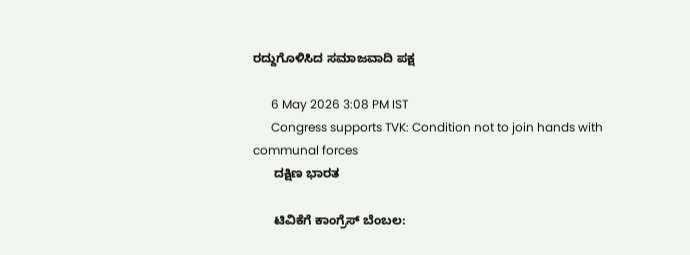ರದ್ದುಗೊಳಿಸಿದ ಸಮಾಜವಾದಿ ಪಕ್ಷ

      6 May 2026 3:08 PM IST
      Congress supports TVK: Condition not to join hands with communal forces
      ದಕ್ಷಿಣ ಭಾರತ

      ಟಿವಿಕೆಗೆ ಕಾಂಗ್ರೆಸ್ ಬೆಂಬಲ: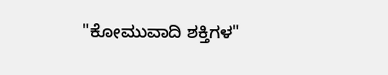"ಕೋಮುವಾದಿ ಶಕ್ತಿಗಳ"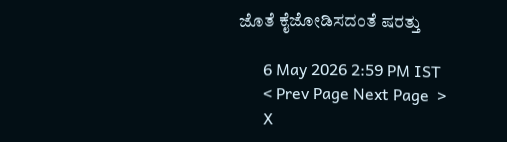ಜೊತೆ ಕೈಜೋಡಿಸದಂತೆ ಷರತ್ತು

      6 May 2026 2:59 PM IST
      < Prev Page Next Page  >
      X